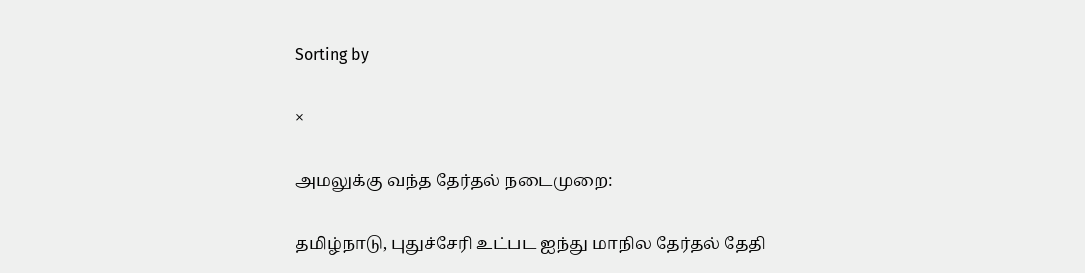Sorting by

×

அமலுக்கு வந்த தேர்தல் நடைமுறை:

தமிழ்நாடு, புதுச்சேரி உட்பட ஐந்து மாநில தேர்தல் தேதி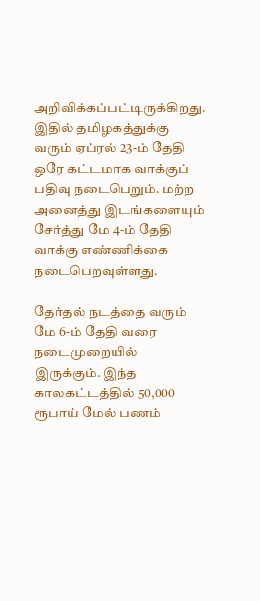அறிவிக்கப்பட்டிருக்கிறது. இதில் தமிழகத்துக்கு வரும் ஏப்ரல் 23-ம் தேதி ஒரே கட்டமாக வாக்குப் பதிவு நடைபெறும். மற்ற அனைத்து இடங்களையும் சேர்த்து மே 4-ம் தேதி வாக்கு எண்ணிக்கை நடைபெறவுள்ளது.

தேர்தல் நடத்தை வரும் மே 6-ம் தேதி வரை நடைமுறையில் இருக்கும். இந்த காலகட்டத்தில் 50,000 ரூபாய் மேல் பணம்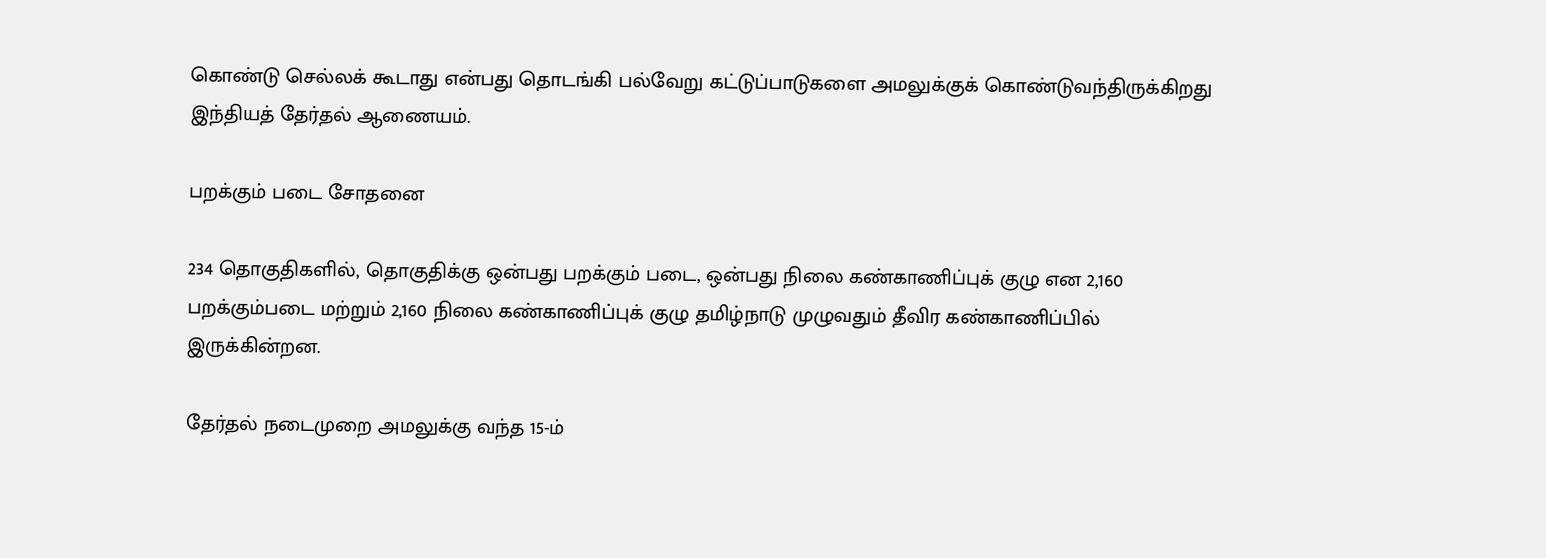கொண்டு செல்லக் கூடாது என்பது தொடங்கி பல்வேறு கட்டுப்பாடுகளை அமலுக்குக் கொண்டுவந்திருக்கிறது இந்தியத் தேர்தல் ஆணையம்.

பறக்கும் படை சோதனை

234 தொகுதிகளில், தொகுதிக்கு ஒன்பது பறக்கும் படை, ஒன்பது நிலை கண்காணிப்புக் குழு என 2,160 பறக்கும்படை மற்றும் 2,160 நிலை கண்காணிப்புக் குழு தமிழ்நாடு முழுவதும் தீவிர கண்காணிப்பில் இருக்கின்றன.

தேர்தல் நடைமுறை அமலுக்கு வந்த 15-ம்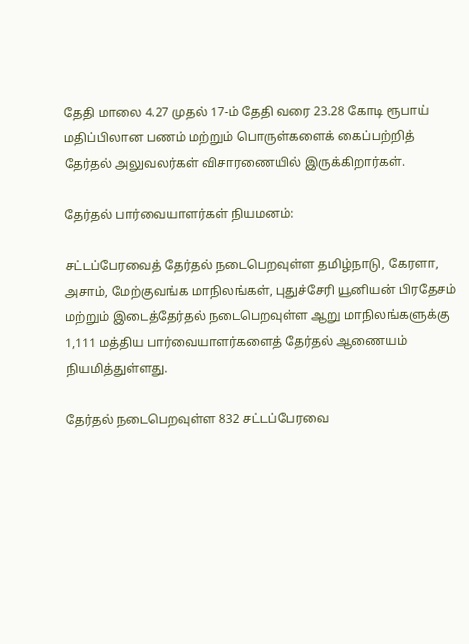தேதி மாலை 4.27 முதல் 17-ம் தேதி வரை 23.28 கோடி ரூபாய் மதிப்பிலான பணம் மற்றும் பொருள்களைக் கைப்பற்றித் தேர்தல் அலுவலர்கள் விசாரணையில் இருக்கிறார்கள்.

தேர்தல் பார்வையாளர்கள் நியமனம்:

சட்டப்பேரவைத் தேர்தல் நடைபெறவுள்ள தமிழ்நாடு, கேரளா, அசாம், மேற்குவங்க மாநிலங்கள், புதுச்சேரி யூனியன் பிரதேசம் மற்றும் இடைத்தேர்தல் நடைபெறவுள்ள ஆறு மாநிலங்களுக்கு 1,111 மத்திய பார்வையாளர்களைத் தேர்தல் ஆணையம் நியமித்துள்ளது.

தேர்தல் நடைபெறவுள்ள 832 சட்டப்பேரவை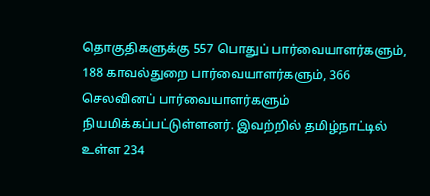தொகுதிகளுக்கு 557 பொதுப் பார்வையாளர்களும், 188 காவல்துறை பார்வையாளர்களும், 366 செலவினப் பார்வையாளர்களும் நியமிக்கப்பட்டுள்ளனர். இவற்றில் தமிழ்நாட்டில் உள்ள 234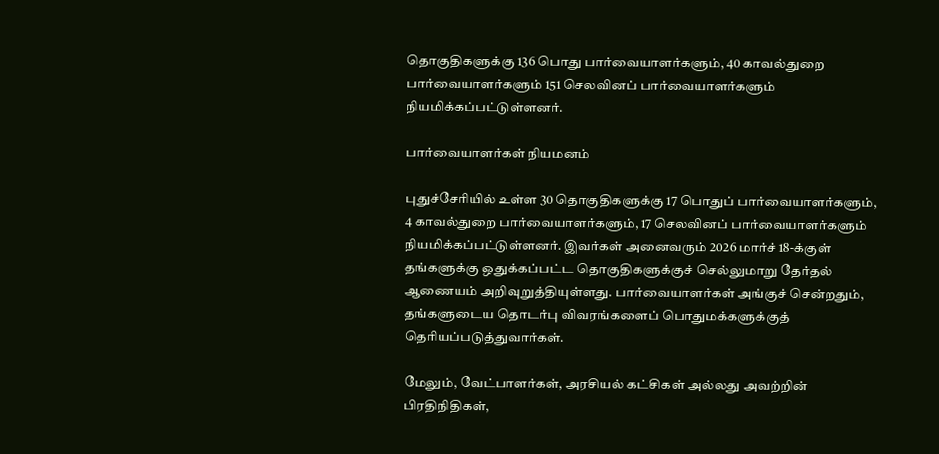தொகுதிகளுக்கு 136 பொது பார்வையாளர்களும், 40 காவல்துறை பார்வையாளர்களும் 151 செலவினப் பார்வையாளர்களும் நியமிக்கப்பட்டுள்ளனர்.

பார்வையாளர்கள் நியமனம்

புதுச்சேரியில் உள்ள 30 தொகுதிகளுக்கு 17 பொதுப் பார்வையாளர்களும், 4 காவல்துறை பார்வையாளர்களும், 17 செலவினப் பார்வையாளர்களும் நியமிக்கப்பட்டுள்ளனர். இவர்கள் அனைவரும் 2026 மார்ச் 18-க்குள் தங்களுக்கு ஒதுக்கப்பட்ட தொகுதிகளுக்குச் செல்லுமாறு தேர்தல் ஆணையம் அறிவுறுத்தியுள்ளது. பார்வையாளர்கள் அங்குச் சென்றதும், தங்களுடைய தொடர்பு விவரங்களைப் பொதுமக்களுக்குத் தெரியப்படுத்துவார்கள்.

மேலும், வேட்பாளர்கள், அரசியல் கட்சிகள் அல்லது அவற்றின் பிரதிநிதிகள்,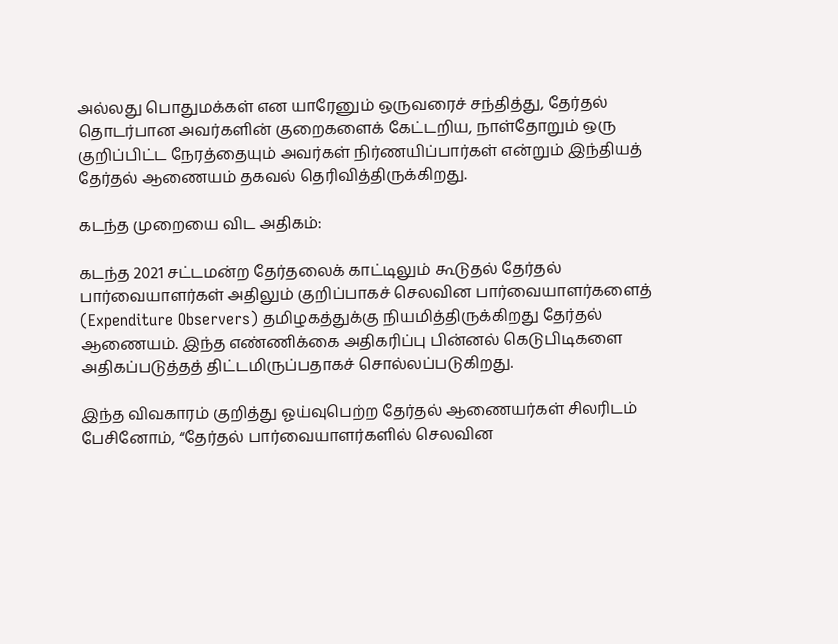அல்லது பொதுமக்கள் என யாரேனும் ஒருவரைச் சந்தித்து, தேர்தல் தொடர்பான அவர்களின் குறைகளைக் கேட்டறிய, நாள்தோறும் ஒரு குறிப்பிட்ட நேரத்தையும் அவர்கள் நிர்ணயிப்பார்கள் என்றும் இந்தியத் தேர்தல் ஆணையம் தகவல் தெரிவித்திருக்கிறது.

கடந்த முறையை விட அதிகம்:

கடந்த 2021 சட்டமன்ற தேர்தலைக் காட்டிலும் கூடுதல் தேர்தல் பார்வையாளர்கள் அதிலும் குறிப்பாகச் செலவின பார்வையாளர்களைத் (Expenditure Observers) தமிழகத்துக்கு நியமித்திருக்கிறது தேர்தல் ஆணையம். இந்த எண்ணிக்கை அதிகரிப்பு பின்னல் கெடுபிடிகளை அதிகப்படுத்தத் திட்டமிருப்பதாகச் சொல்லப்படுகிறது.

இந்த விவகாரம் குறித்து ஓய்வுபெற்ற தேர்தல் ஆணையர்கள் சிலரிடம் பேசினோம், “தேர்தல் பார்வையாளர்களில் செலவின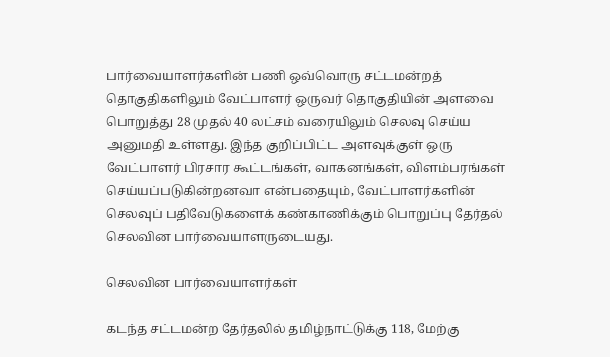பார்வையாளர்களின் பணி ஒவ்வொரு சட்டமன்றத் தொகுதிகளிலும் வேட்பாளர் ஒருவர் தொகுதியின் அளவை பொறுத்து 28 முதல் 40 லட்சம் வரையிலும் செலவு செய்ய அனுமதி உள்ளது. இந்த குறிப்பிட்ட அளவுக்குள் ஒரு வேட்பாளர் பிரசார கூட்டங்கள், வாகனங்கள், விளம்பரங்கள் செய்யப்படுகின்றனவா என்பதையும், வேட்பாளர்களின் செலவுப் பதிவேடுகளைக் கண்காணிக்கும் பொறுப்பு தேர்தல் செலவின பார்வையாளருடையது.

செலவின பார்வையாளர்கள்

கடந்த சட்டமன்ற தேர்தலில் தமிழ்நாட்டுக்கு 118, மேற்கு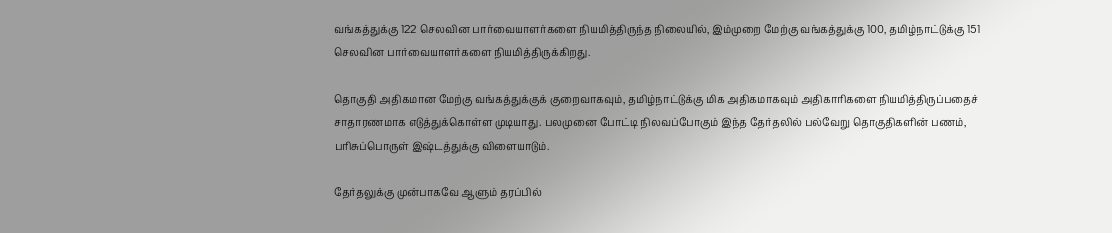வங்கத்துக்கு 122 செலவின பார்வையாளர்களை நியமித்திருந்த நிலையில், இம்முறை மேற்கு வங்கத்துக்கு 100, தமிழ்நாட்டுக்கு 151 செலவின பார்வையாளர்களை நியமித்திருக்கிறது.

தொகுதி அதிகமான மேற்கு வங்கத்துக்குக் குறைவாகவும், தமிழ்நாட்டுக்கு மிக அதிகமாகவும் அதிகாரிகளை நியமித்திருப்பதைச் சாதாரணமாக எடுத்துக்கொள்ள முடியாது. பலமுனை போட்டி நிலவப்போகும் இந்த தேர்தலில் பல்வேறு தொகுதிகளின் பணம், பரிசுப்பொருள் இஷ்டத்துக்கு விளையாடும்.

தேர்தலுக்கு முன்பாகவே ஆளும் தரப்பில்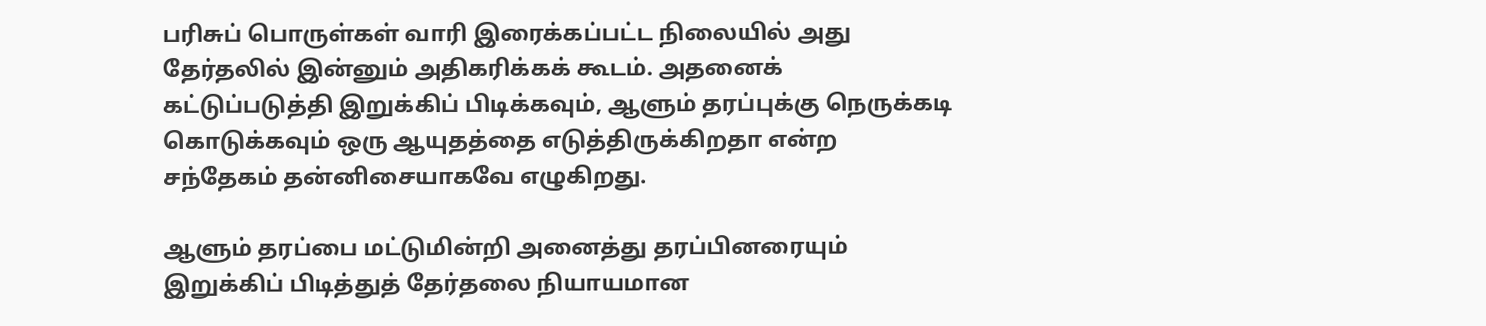பரிசுப் பொருள்கள் வாரி இரைக்கப்பட்ட நிலையில் அது தேர்தலில் இன்னும் அதிகரிக்கக் கூடம். அதனைக் கட்டுப்படுத்தி இறுக்கிப் பிடிக்கவும், ஆளும் தரப்புக்கு நெருக்கடி கொடுக்கவும் ஒரு ஆயுதத்தை எடுத்திருக்கிறதா என்ற சந்தேகம் தன்னிசையாகவே எழுகிறது.

ஆளும் தரப்பை மட்டுமின்றி அனைத்து தரப்பினரையும் இறுக்கிப் பிடித்துத் தேர்தலை நியாயமான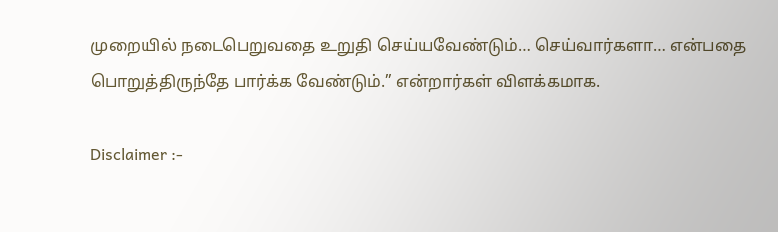முறையில் நடைபெறுவதை உறுதி செய்யவேண்டும்… செய்வார்களா… என்பதை பொறுத்திருந்தே பார்க்க வேண்டும்.” என்றார்கள் விளக்கமாக.

Disclaimer :-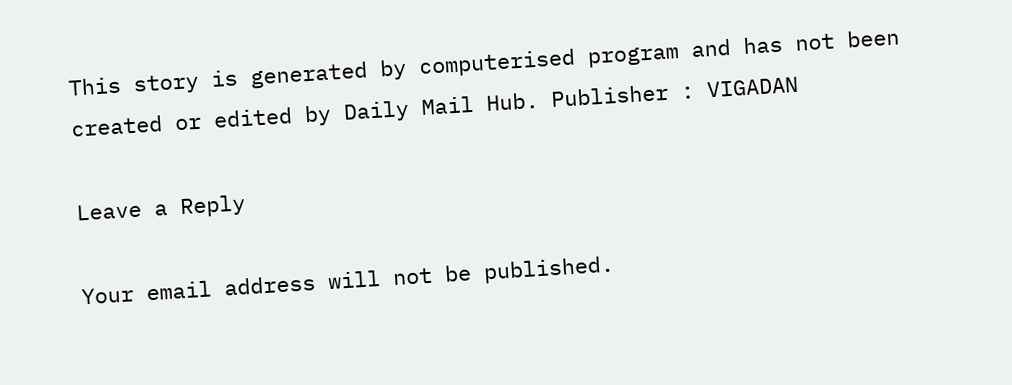This story is generated by computerised program and has not been created or edited by Daily Mail Hub. Publisher : VIGADAN

Leave a Reply

Your email address will not be published.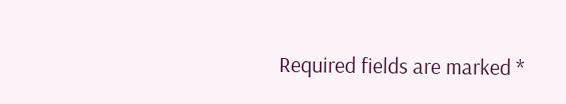Required fields are marked *